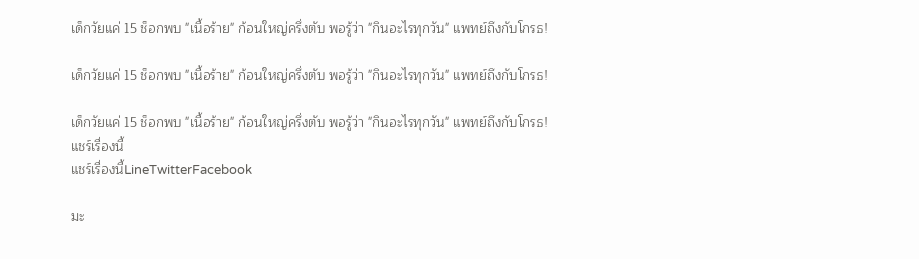เด็กวัยแค่ 15 ช็อกพบ "เนื้อร้าย" ก้อนใหญ่ครึ่งตับ พอรู้ว่า "กินอะไรทุกวัน" แพทย์ถึงกับโกรธ!

เด็กวัยแค่ 15 ช็อกพบ "เนื้อร้าย" ก้อนใหญ่ครึ่งตับ พอรู้ว่า "กินอะไรทุกวัน" แพทย์ถึงกับโกรธ!

เด็กวัยแค่ 15 ช็อกพบ "เนื้อร้าย" ก้อนใหญ่ครึ่งตับ พอรู้ว่า "กินอะไรทุกวัน" แพทย์ถึงกับโกรธ!
แชร์เรื่องนี้
แชร์เรื่องนี้LineTwitterFacebook

มะ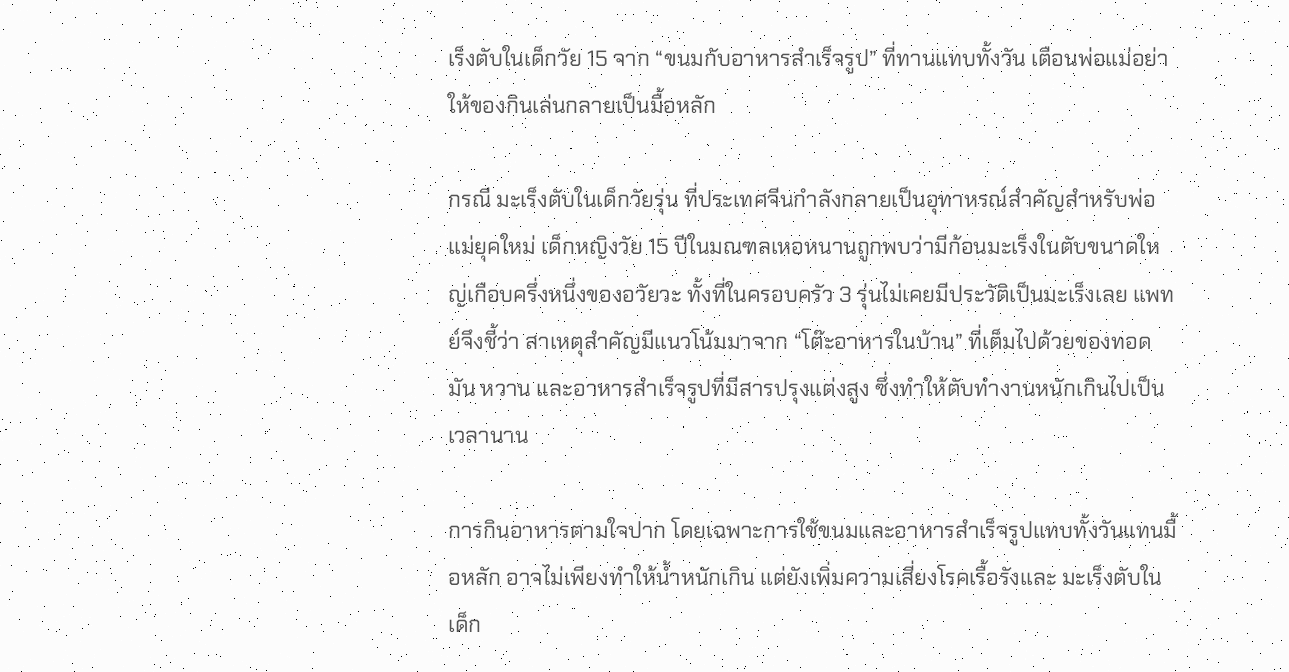เร็งตับในเด็กวัย 15 จาก “ขนมกับอาหารสำเร็จรูป” ที่ทานแทบทั้งวัน เตือนพ่อแม่อย่าให้ของกินเล่นกลายเป็นมื้อหลัก

กรณี มะเร็งตับในเด็กวัยรุ่น ที่ประเทศจีนกำลังกลายเป็นอุทาหรณ์สำคัญสำหรับพ่อแม่ยุคใหม่ เด็กหญิงวัย 15 ปีในมณฑลเหอหนานถูกพบว่ามีก้อนมะเร็งในตับขนาดใหญ่เกือบครึ่งหนึ่งของอวัยวะ ทั้งที่ในครอบครัว 3 รุ่นไม่เคยมีประวัติเป็นมะเร็งเลย แพทย์จึงชี้ว่า สาเหตุสำคัญมีแนวโน้มมาจาก “โต๊ะอาหารในบ้าน” ที่เต็มไปด้วยของทอด มัน หวาน และอาหารสำเร็จรูปที่มีสารปรุงแต่งสูง ซึ่งทำให้ตับทำงานหนักเกินไปเป็นเวลานาน

การกินอาหารตามใจปาก โดยเฉพาะการใช้ขนมและอาหารสำเร็จรูปแทบทั้งวันแทนมื้อหลัก อาจไม่เพียงทำให้น้ำหนักเกิน แต่ยังเพิ่มความเสี่ยงโรคเรื้อรังและ มะเร็งตับในเด็ก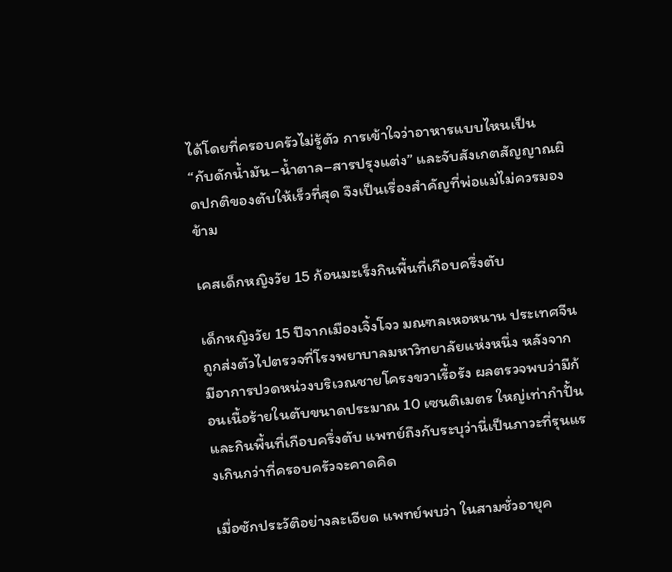ได้โดยที่ครอบครัวไม่รู้ตัว การเข้าใจว่าอาหารแบบไหนเป็น “กับดักน้ำมัน–น้ำตาล–สารปรุงแต่ง” และจับสังเกตสัญญาณผิดปกติของตับให้เร็วที่สุด จึงเป็นเรื่องสำคัญที่พ่อแม่ไม่ควรมองข้าม

เคสเด็กหญิงวัย 15 ก้อนมะเร็งกินพื้นที่เกือบครึ่งตับ

เด็กหญิงวัย 15 ปีจากเมืองเจิ้งโจว มณฑลเหอหนาน ประเทศจีน ถูกส่งตัวไปตรวจที่โรงพยาบาลมหาวิทยาลัยแห่งหนึ่ง หลังจากมีอาการปวดหน่วงบริเวณชายโครงขวาเรื้อรัง ผลตรวจพบว่ามีก้อนเนื้อร้ายในตับขนาดประมาณ 10 เซนติเมตร ใหญ่เท่ากำปั้นและกินพื้นที่เกือบครึ่งตับ แพทย์ถึงกับระบุว่านี่เป็นภาวะที่รุนแรงเกินกว่าที่ครอบครัวจะคาดคิด

เมื่อซักประวัติอย่างละเอียด แพทย์พบว่า ในสามชั่วอายุค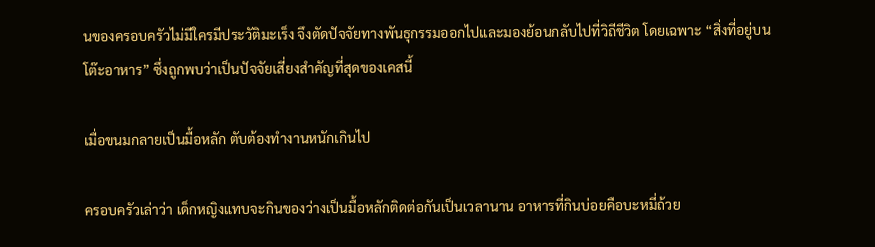นของครอบครัวไม่มีใครมีประวัติมะเร็ง จึงตัดปัจจัยทางพันธุกรรมออกไปและมองย้อนกลับไปที่วิถีชีวิต โดยเฉพาะ “สิ่งที่อยู่บนโต๊ะอาหาร” ซึ่งถูกพบว่าเป็นปัจจัยเสี่ยงสำคัญที่สุดของเคสนี้

เมื่อขนมกลายเป็นมื้อหลัก ตับต้องทำงานหนักเกินไป

ครอบครัวเล่าว่า เด็กหญิงแทบจะกินของว่างเป็นมื้อหลักติดต่อกันเป็นเวลานาน อาหารที่กินบ่อยคือบะหมี่ถ้วย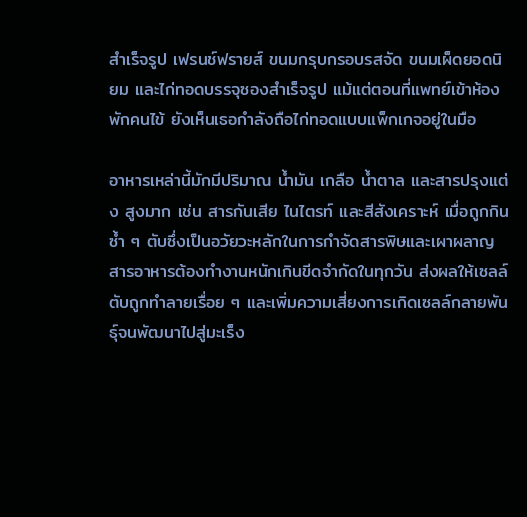สำเร็จรูป เฟรนช์ฟรายส์ ขนมกรุบกรอบรสจัด ขนมเผ็ดยอดนิยม และไก่ทอดบรรจุซองสำเร็จรูป แม้แต่ตอนที่แพทย์เข้าห้องพักคนไข้ ยังเห็นเธอกำลังถือไก่ทอดแบบแพ็กเกจอยู่ในมือ

อาหารเหล่านี้มักมีปริมาณ น้ำมัน เกลือ น้ำตาล และสารปรุงแต่ง สูงมาก เช่น สารกันเสีย ไนไตรท์ และสีสังเคราะห์ เมื่อถูกกินซ้ำ ๆ ตับซึ่งเป็นอวัยวะหลักในการกำจัดสารพิษและเผาผลาญสารอาหารต้องทำงานหนักเกินขีดจำกัดในทุกวัน ส่งผลให้เซลล์ตับถูกทำลายเรื่อย ๆ และเพิ่มความเสี่ยงการเกิดเซลล์กลายพันธุ์จนพัฒนาไปสู่มะเร็ง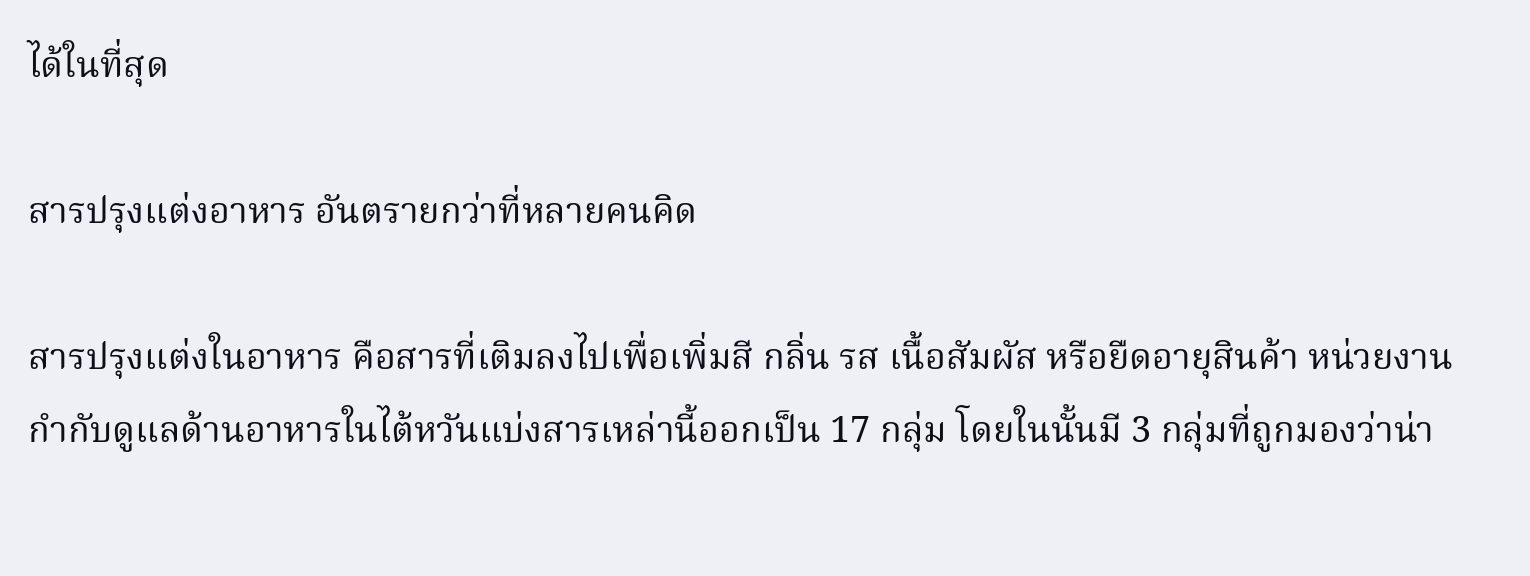ได้ในที่สุด

สารปรุงแต่งอาหาร อันตรายกว่าที่หลายคนคิด

สารปรุงแต่งในอาหาร คือสารที่เติมลงไปเพื่อเพิ่มสี กลิ่น รส เนื้อสัมผัส หรือยืดอายุสินค้า หน่วยงานกำกับดูแลด้านอาหารในไต้หวันแบ่งสารเหล่านี้ออกเป็น 17 กลุ่ม โดยในนั้นมี 3 กลุ่มที่ถูกมองว่าน่า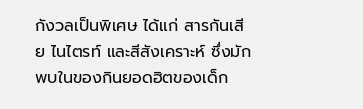กังวลเป็นพิเศษ ได้แก่ สารกันเสีย ไนไตรท์ และสีสังเคราะห์ ซึ่งมักพบในของกินยอดฮิตของเด็ก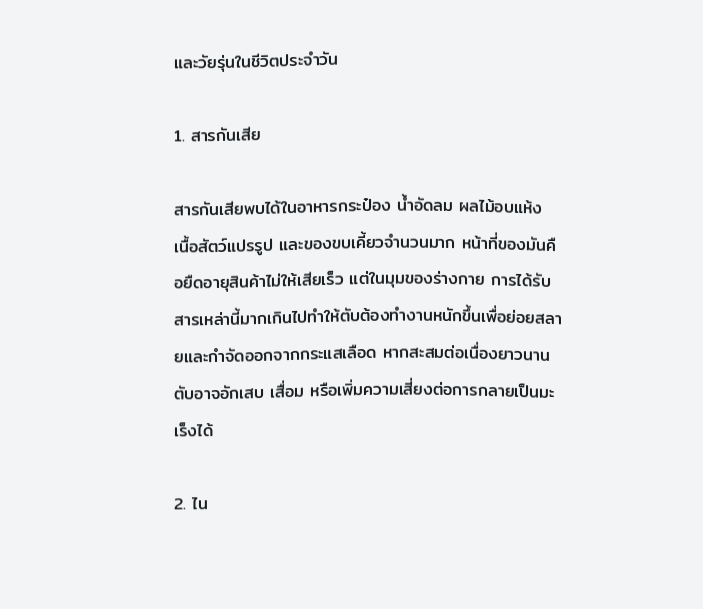และวัยรุ่นในชีวิตประจำวัน

1. สารกันเสีย

สารกันเสียพบได้ในอาหารกระป๋อง น้ำอัดลม ผลไม้อบแห้ง เนื้อสัตว์แปรรูป และของขบเคี้ยวจำนวนมาก หน้าที่ของมันคือยืดอายุสินค้าไม่ให้เสียเร็ว แต่ในมุมของร่างกาย การได้รับสารเหล่านี้มากเกินไปทำให้ตับต้องทำงานหนักขึ้นเพื่อย่อยสลายและกำจัดออกจากกระแสเลือด หากสะสมต่อเนื่องยาวนานตับอาจอักเสบ เสื่อม หรือเพิ่มความเสี่ยงต่อการกลายเป็นมะเร็งได้

2. ไน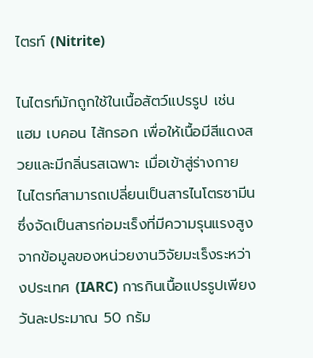ไตรท์ (Nitrite)

ไนไตรท์มักถูกใช้ในเนื้อสัตว์แปรรูป เช่น แฮม เบคอน ไส้กรอก เพื่อให้เนื้อมีสีแดงสวยและมีกลิ่นรสเฉพาะ เมื่อเข้าสู่ร่างกาย ไนไตรท์สามารถเปลี่ยนเป็นสารไนโตรซามีน ซึ่งจัดเป็นสารก่อมะเร็งที่มีความรุนแรงสูง จากข้อมูลของหน่วยงานวิจัยมะเร็งระหว่างประเทศ (IARC) การกินเนื้อแปรรูปเพียงวันละประมาณ 50 กรัม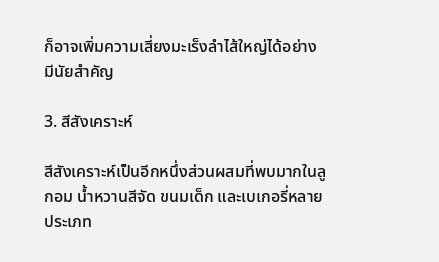ก็อาจเพิ่มความเสี่ยงมะเร็งลำไส้ใหญ่ได้อย่างมีนัยสำคัญ

3. สีสังเคราะห์

สีสังเคราะห์เป็นอีกหนึ่งส่วนผสมที่พบมากในลูกอม น้ำหวานสีจัด ขนมเด็ก และเบเกอรี่หลายประเภท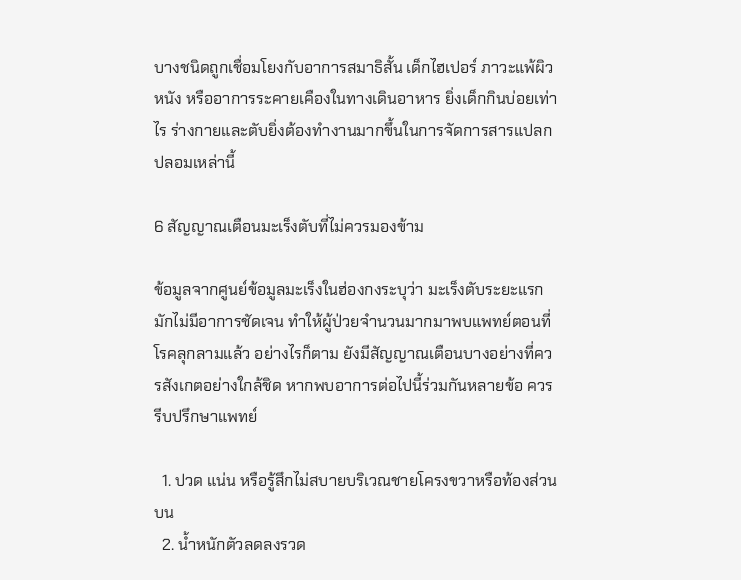บางชนิดถูกเชื่อมโยงกับอาการสมาธิสั้น เด็กไฮเปอร์ ภาวะแพ้ผิวหนัง หรืออาการระคายเคืองในทางเดินอาหาร ยิ่งเด็กกินบ่อยเท่าไร ร่างกายและตับยิ่งต้องทำงานมากขึ้นในการจัดการสารแปลกปลอมเหล่านี้

6 สัญญาณเตือนมะเร็งตับที่ไม่ควรมองข้าม

ข้อมูลจากศูนย์ข้อมูลมะเร็งในฮ่องกงระบุว่า มะเร็งตับระยะแรกมักไม่มีอาการชัดเจน ทำให้ผู้ป่วยจำนวนมากมาพบแพทย์ตอนที่โรคลุกลามแล้ว อย่างไรก็ตาม ยังมีสัญญาณเตือนบางอย่างที่ควรสังเกตอย่างใกล้ชิด หากพบอาการต่อไปนี้ร่วมกันหลายข้อ ควรรีบปรึกษาแพทย์

  1. ปวด แน่น หรือรู้สึกไม่สบายบริเวณชายโครงขวาหรือท้องส่วนบน
  2. น้ำหนักตัวลดลงรวด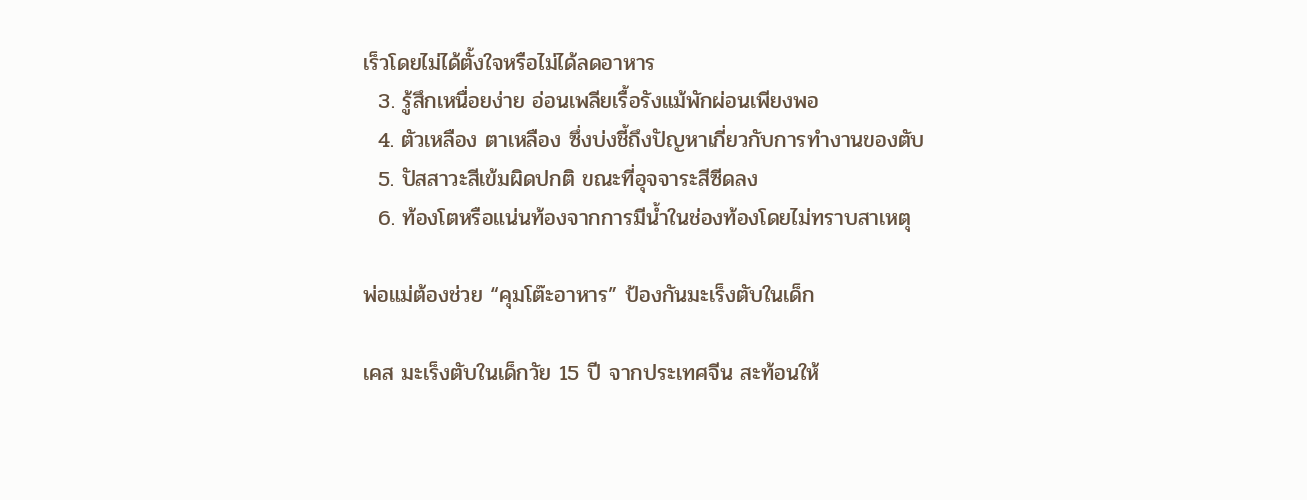เร็วโดยไม่ได้ตั้งใจหรือไม่ได้ลดอาหาร
  3. รู้สึกเหนื่อยง่าย อ่อนเพลียเรื้อรังแม้พักผ่อนเพียงพอ
  4. ตัวเหลือง ตาเหลือง ซึ่งบ่งชี้ถึงปัญหาเกี่ยวกับการทำงานของตับ
  5. ปัสสาวะสีเข้มผิดปกติ ขณะที่อุจจาระสีซีดลง
  6. ท้องโตหรือแน่นท้องจากการมีน้ำในช่องท้องโดยไม่ทราบสาเหตุ

พ่อแม่ต้องช่วย “คุมโต๊ะอาหาร” ป้องกันมะเร็งตับในเด็ก

เคส มะเร็งตับในเด็กวัย 15 ปี จากประเทศจีน สะท้อนให้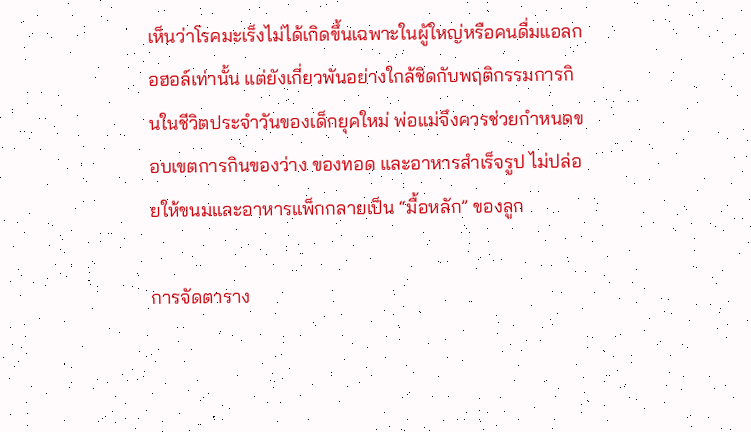เห็นว่าโรคมะเร็งไม่ได้เกิดขึ้นเฉพาะในผู้ใหญ่หรือคนดื่มแอลกอฮอล์เท่านั้น แต่ยังเกี่ยวพันอย่างใกล้ชิดกับพฤติกรรมการกินในชีวิตประจำวันของเด็กยุคใหม่ พ่อแม่จึงควรช่วยกำหนดขอบเขตการกินของว่าง ของทอด และอาหารสำเร็จรูป ไม่ปล่อยให้ขนมและอาหารแพ็กกลายเป็น “มื้อหลัก” ของลูก

การจัดตาราง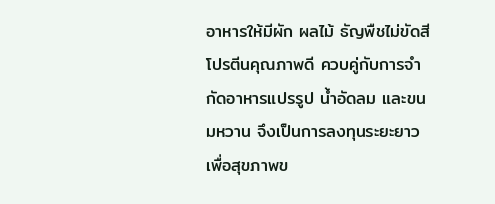อาหารให้มีผัก ผลไม้ ธัญพืชไม่ขัดสี โปรตีนคุณภาพดี ควบคู่กับการจำกัดอาหารแปรรูป น้ำอัดลม และขนมหวาน จึงเป็นการลงทุนระยะยาวเพื่อสุขภาพข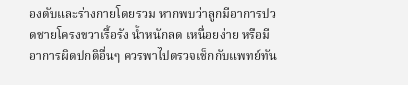องตับและร่างกายโดยรวม หากพบว่าลูกมีอาการปวดชายโครงขวาเรื้อรัง น้ำหนักลด เหนื่อยง่าย หรือมีอาการผิดปกติอื่นๆ ควรพาไปตรวจเช็กกับแพทย์ทัน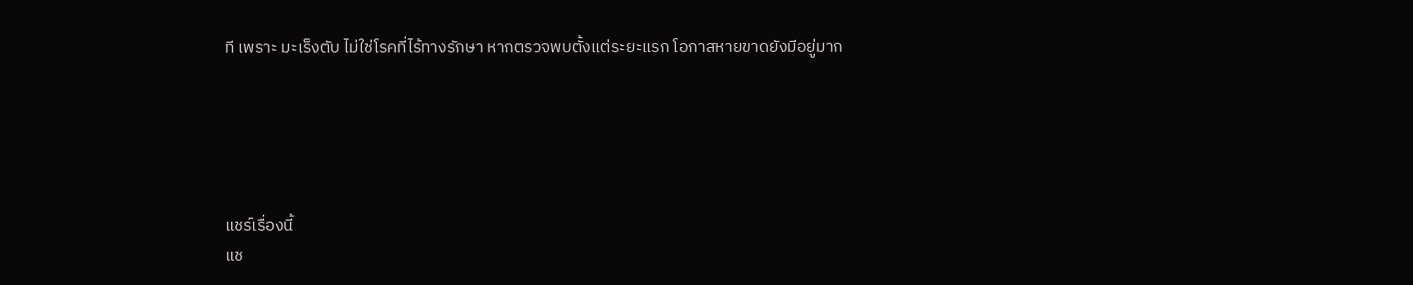ที เพราะ มะเร็งตับ ไม่ใช่โรคที่ไร้ทางรักษา หากตรวจพบตั้งแต่ระยะแรก โอกาสหายขาดยังมีอยู่มาก





แชร์เรื่องนี้
แช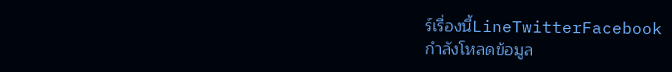ร์เรื่องนี้LineTwitterFacebook
กำลังโหลดข้อมูล